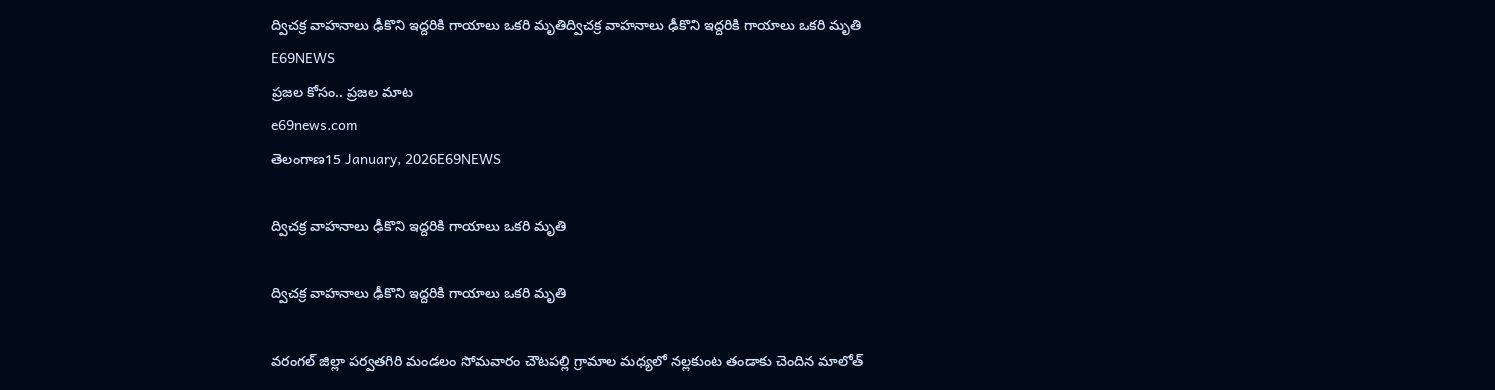ద్విచక్ర వాహనాలు ఢీకొని ఇద్దరికి గాయాలు ఒకరి మృతిద్విచక్ర వాహనాలు ఢీకొని ఇద్దరికి గాయాలు ఒకరి మృతి
E69NEWS
ప్రజల కోసం.. ప్రజల మాట
e69news.com
తెలంగాణ15 January, 2026E69NEWS

ద్విచక్ర వాహనాలు ఢీకొని ఇద్దరికి గాయాలు ఒకరి మృతి

ద్విచక్ర వాహనాలు ఢీకొని ఇద్దరికి గాయాలు ఒకరి మృతి

వరంగల్ జిల్లా పర్వతగిరి మండలం సోమవారం చౌటపల్లి గ్రామాల మధ్యలో నల్లకుంట తండాకు చెందిన మాలోత్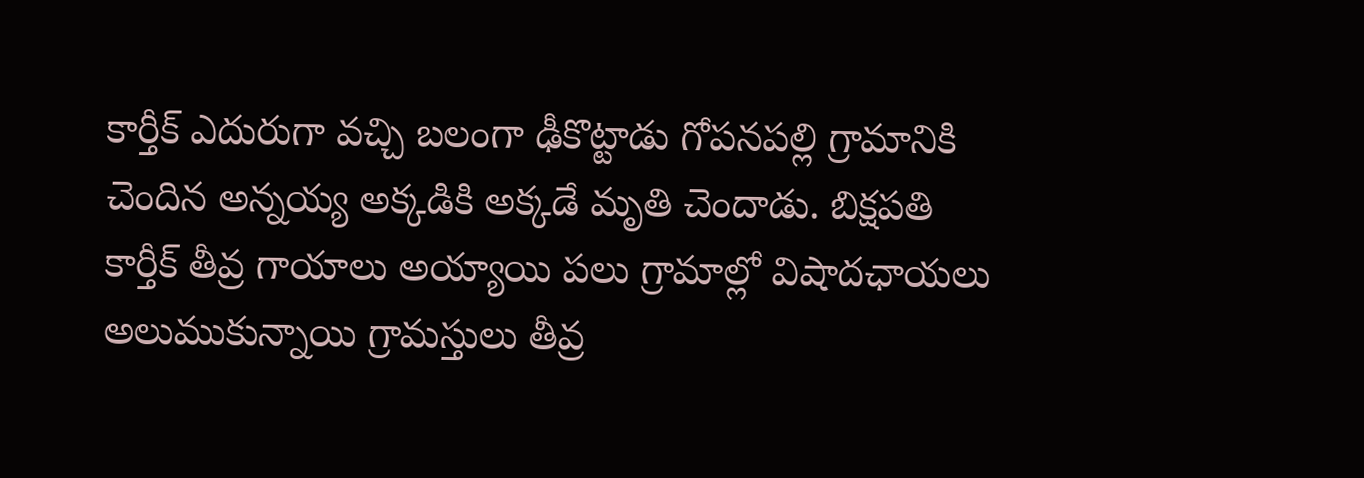కార్తీక్ ఎదురుగా వచ్చి బలంగా ఢీకొట్టాడు గోపనపల్లి గ్రామానికి చెందిన అన్నయ్య అక్కడికి అక్కడే మృతి చెందాడు. బిక్షపతి కార్తీక్ తీవ్ర గాయాలు అయ్యాయి పలు గ్రామాల్లో విషాదఛాయలు అలుముకున్నాయి గ్రామస్తులు తీవ్ర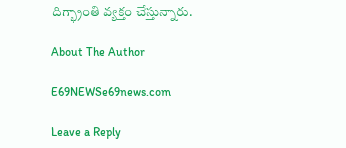దిగ్భ్రాంతి వ్యక్తం చేస్తున్నారు.

About The Author

E69NEWSe69news.com

Leave a Reply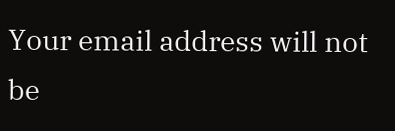Your email address will not be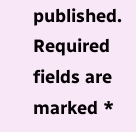published. Required fields are marked *